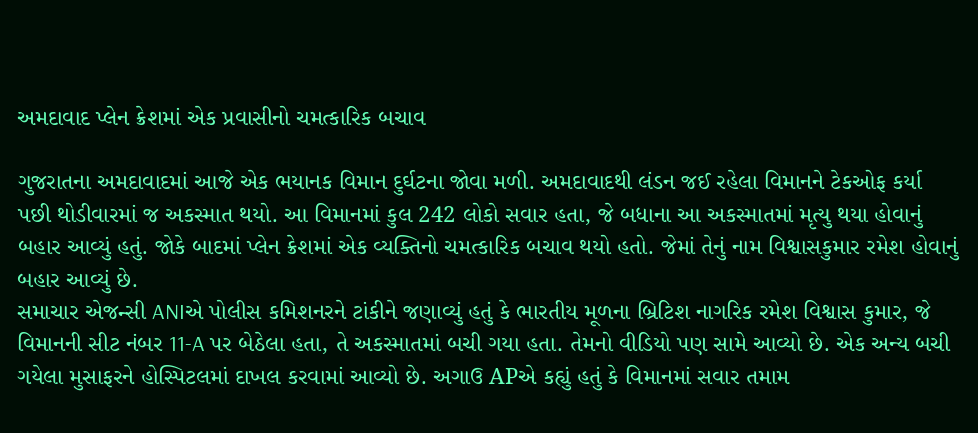અમદાવાદ પ્લેન ક્રેશમાં એક પ્રવાસીનો ચમત્કારિક બચાવ

ગુજરાતના અમદાવાદમાં આજે એક ભયાનક વિમાન દુર્ઘટના જોવા મળી. અમદાવાદથી લંડન જઈ રહેલા વિમાનને ટેકઓફ કર્યા પછી થોડીવારમાં જ અકસ્માત થયો. આ વિમાનમાં કુલ 242 લોકો સવાર હતા, જે બધાના આ અકસ્માતમાં મૃત્યુ થયા હોવાનું બહાર આવ્યું હતું. જોકે બાદમાં પ્લેન ક્રેશમાં એક વ્યક્તિનો ચમત્કારિક બચાવ થયો હતો. જેમાં તેનું નામ વિશ્વાસકુમાર રમેશ હોવાનું બહાર આવ્યું છે.
સમાચાર એજન્સી ANIએ પોલીસ કમિશનરને ટાંકીને જણાવ્યું હતું કે ભારતીય મૂળના બ્રિટિશ નાગરિક રમેશ વિશ્વાસ કુમાર, જે વિમાનની સીટ નંબર 11-A પર બેઠેલા હતા, તે અકસ્માતમાં બચી ગયા હતા. તેમનો વીડિયો પણ સામે આવ્યો છે. એક અન્ય બચી ગયેલા મુસાફરને હોસ્પિટલમાં દાખલ કરવામાં આવ્યો છે. અગાઉ APએ કહ્યું હતું કે વિમાનમાં સવાર તમામ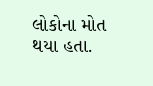લોકોના મોત થયા હતા.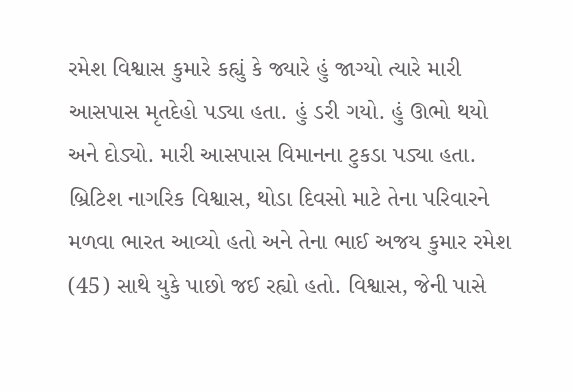રમેશ વિશ્વાસ કુમારે કહ્યું કે જ્યારે હું જાગ્યો ત્યારે મારી આસપાસ મૃતદેહો પડ્યા હતા. હું ડરી ગયો. હું ઊભો થયો અને દોડ્યો. મારી આસપાસ વિમાનના ટુકડા પડ્યા હતા.
બ્રિટિશ નાગરિક વિશ્વાસ, થોડા દિવસો માટે તેના પરિવારને મળવા ભારત આવ્યો હતો અને તેના ભાઈ અજય કુમાર રમેશ (45) સાથે યુકે પાછો જઈ રહ્યો હતો. વિશ્વાસ, જેની પાસે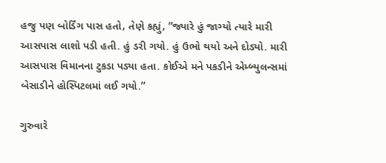હજુ પણ બોર્ડિંગ પાસ હતો, તેણે કહ્યું, “જ્યારે હું જાગ્યો ત્યારે મારી આસપાસ લાશો પડી હતી. હું ડરી ગયો. હું ઉભો થયો અને દોડ્યો. મારી આસપાસ વિમાનના ટુકડા પડ્યા હતા. કોઈએ મને પકડીને એમ્બ્યુલન્સમાં બેસાડીને હોસ્પિટલમાં લઈ ગયો.”

ગુરુવારે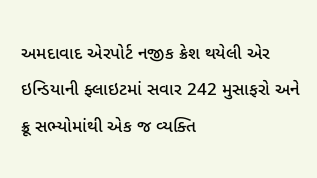અમદાવાદ એરપોર્ટ નજીક ક્રેશ થયેલી એર ઇન્ડિયાની ફ્લાઇટમાં સવાર 242 મુસાફરો અને ક્રૂ સભ્યોમાંથી એક જ વ્યક્તિ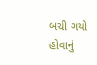બચી ગયો હોવાનું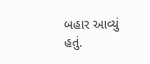બહાર આવ્યું હતું.